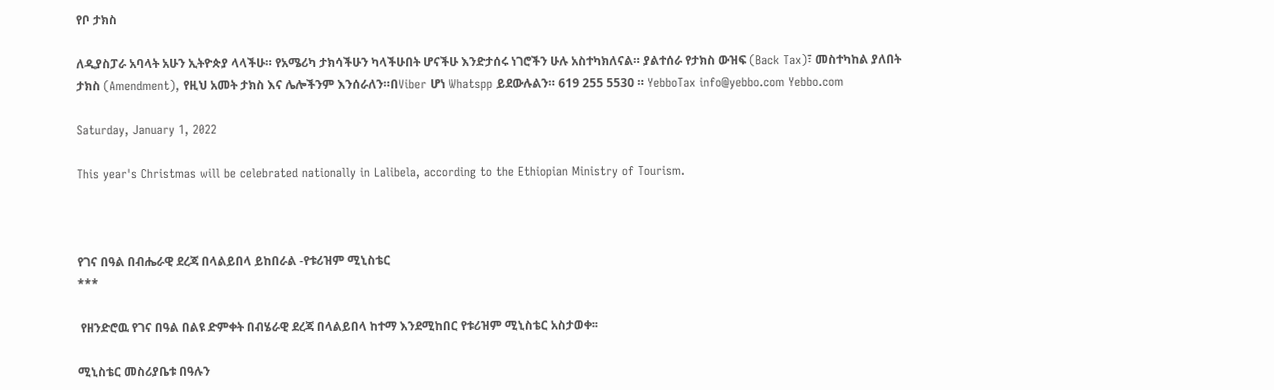የቦ ታክስ

ለዲያስፓራ አባላት አሁን ኢትዮጵያ ላላችሁ። የአሜሪካ ታክሳችሁን ካላችሁበት ሆናችሁ እንድታሰሩ ነገሮችን ሁሉ አስተካክለናል። ያልተሰራ የታክስ ውዝፍ (Back Tax)፣ መስተካከል ያለበት ታክስ (Amendment), የዚህ አመት ታክስ እና ሌሎችንም እንሰራለን።በViber ሆነ Whatspp ይደውሉልን። 619 255 5530 ። YebboTax info@yebbo.com Yebbo.com

Saturday, January 1, 2022

This year's Christmas will be celebrated nationally in Lalibela, according to the Ethiopian Ministry of Tourism.



የገና በዓል በብሔራዊ ደረጃ በላልይበላ ይከበራል -የቱሪዝም ሚኒስቴር
***

 የዘንድሮዉ የገና በዓል በልዩ ድምቀት በብሄራዊ ደረጃ በላልይበላ ከተማ እንደሚከበር የቱሪዝም ሚኒስቴር አስታወቀ፡፡

ሚኒስቴር መስሪያቤቱ በዓሉን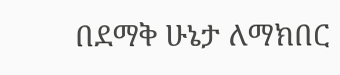በደማቅ ሁኔታ ለማክበር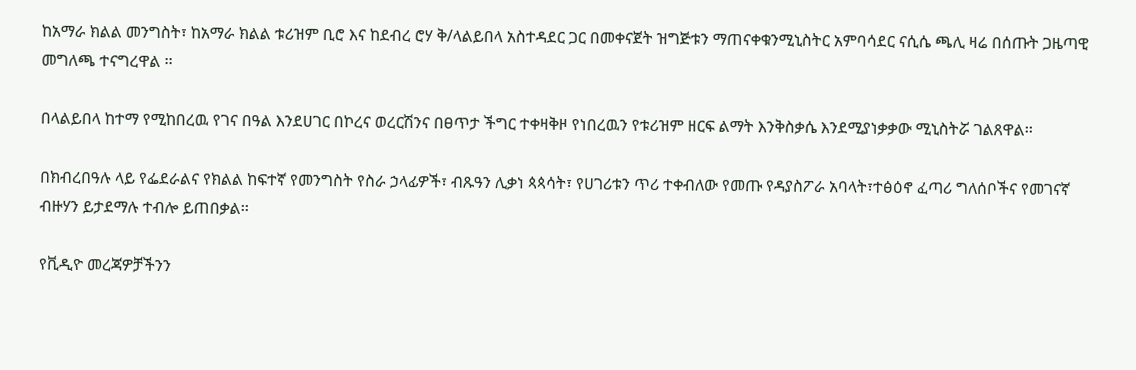ከአማራ ክልል መንግስት፣ ከአማራ ክልል ቱሪዝም ቢሮ እና ከደብረ ሮሃ ቅ/ላልይበላ አስተዳደር ጋር በመቀናጀት ዝግጅቱን ማጠናቀቁንሚኒስትር አምባሳደር ናሲሴ ጫሊ ዛሬ በሰጡት ጋዜጣዊ መግለጫ ተናግረዋል ፡፡

በላልይበላ ከተማ የሚከበረዉ የገና በዓል እንደሀገር በኮረና ወረርሽንና በፀጥታ ችግር ተቀዛቅዞ የነበረዉን የቱሪዝም ዘርፍ ልማት እንቅስቃሴ እንደሚያነቃቃው ሚኒስትሯ ገልጸዋል፡፡

በክብረበዓሉ ላይ የፌደራልና የክልል ከፍተኛ የመንግስት የስራ ኃላፊዎች፣ ብጹዓን ሊቃነ ጳጳሳት፣ የሀገሪቱን ጥሪ ተቀብለው የመጡ የዳያስፖራ አባላት፣ተፅዕኖ ፈጣሪ ግለሰቦችና የመገናኛ ብዙሃን ይታደማሉ ተብሎ ይጠበቃል፡፡

የቪዲዮ መረጃዎቻችንን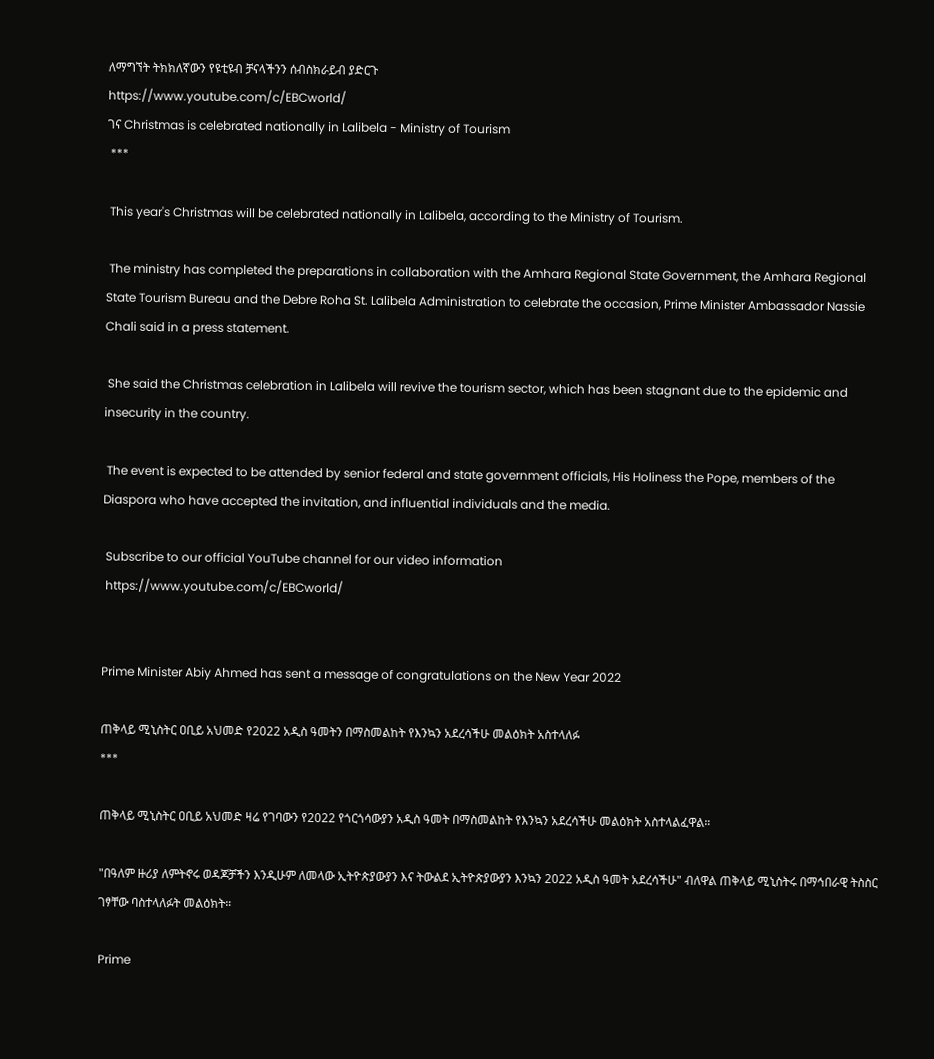ለማግኘት ትክክለኛውን የዩቲዩብ ቻናላችንን ሰብስክራይብ ያድርጉ
https://www.youtube.com/c/EBCworld/
ገና Christmas is celebrated nationally in Lalibela - Ministry of Tourism
 ***

 This year's Christmas will be celebrated nationally in Lalibela, according to the Ministry of Tourism.

 The ministry has completed the preparations in collaboration with the Amhara Regional State Government, the Amhara Regional State Tourism Bureau and the Debre Roha St. Lalibela Administration to celebrate the occasion, Prime Minister Ambassador Nassie Chali said in a press statement.

 She said the Christmas celebration in Lalibela will revive the tourism sector, which has been stagnant due to the epidemic and insecurity in the country.

 The event is expected to be attended by senior federal and state government officials, His Holiness the Pope, members of the Diaspora who have accepted the invitation, and influential individuals and the media.

 Subscribe to our official YouTube channel for our video information
 https://www.youtube.com/c/EBCworld/


Prime Minister Abiy Ahmed has sent a message of congratulations on the New Year 2022

ጠቅላይ ሚኒስትር ዐቢይ አህመድ የ2022 አዲስ ዓመትን በማስመልከት የእንኳን አደረሳችሁ መልዕክት አስተላለፉ
***

ጠቅላይ ሚኒስትር ዐቢይ አህመድ ዛሬ የገባውን የ2022 የጎርጎሳውያን አዲስ ዓመት በማስመልከት የእንኳን አደረሳችሁ መልዕክት አስተላልፈዋል።

"በዓለም ዙሪያ ለምትኖሩ ወዳጆቻችን እንዲሁም ለመላው ኢትዮጵያውያን እና ትውልደ ኢትዮጵያውያን እንኳን 2022 አዲስ ዓመት አደረሳችሁ" ብለዋል ጠቅላይ ሚኒስትሩ በማኅበራዊ ትስስር ገፃቸው ባስተላለፉት መልዕክት።

Prime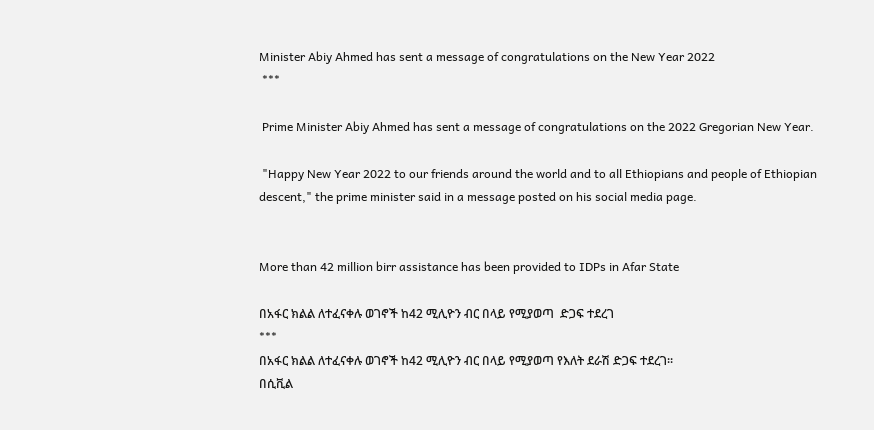Minister Abiy Ahmed has sent a message of congratulations on the New Year 2022
 ***

 Prime Minister Abiy Ahmed has sent a message of congratulations on the 2022 Gregorian New Year.

 "Happy New Year 2022 to our friends around the world and to all Ethiopians and people of Ethiopian descent," the prime minister said in a message posted on his social media page.


More than 42 million birr assistance has been provided to IDPs in Afar State

በአፋር ክልል ለተፈናቀሉ ወገኖች ከ42 ሚሊዮን ብር በላይ የሚያወጣ  ድጋፍ ተደረገ
***
በአፋር ክልል ለተፈናቀሉ ወገኖች ከ42 ሚሊዮን ብር በላይ የሚያወጣ የእለት ደራሽ ድጋፍ ተደረገ፡፡
በሲቪል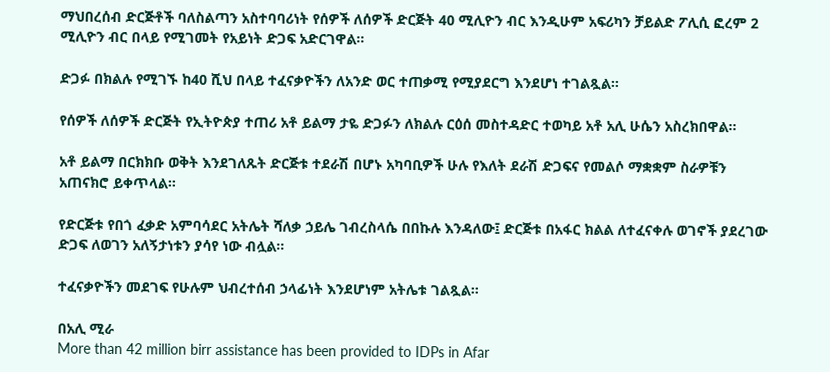ማህበረሰብ ድርጅቶች ባለስልጣን አስተባባሪነት የሰዎች ለሰዎች ድርጅት 40 ሚሊዮን ብር እንዲሁም አፍሪካን ቻይልድ ፖሊሲ ፎረም 2 ሚሊዮን ብር በላይ የሚገመት የአይነት ድጋፍ አድርገዋል።

ድጋፉ በክልሉ የሚገኙ ከ40 ሺህ በላይ ተፈናቃዮችን ለአንድ ወር ተጠቃሚ የሚያደርግ እንደሆነ ተገልጿል።

የሰዎች ለሰዎች ድርጅት የኢትዮጵያ ተጠሪ አቶ ይልማ ታዬ ድጋፉን ለክልሉ ርዕሰ መስተዳድር ተወካይ አቶ አሊ ሁሴን አስረክበዋል፡፡

አቶ ይልማ በርክክቡ ወቅት እንደገለጹት ድርጅቱ ተደራሽ በሆኑ አካባቢዎች ሁሉ የእለት ደራሽ ድጋፍና የመልሶ ማቋቋም ስራዎቹን አጠናክሮ ይቀጥላል።

የድርጅቱ የበጎ ፈቃድ አምባሳደር አትሌት ሻለቃ ኃይሌ ገብረስላሴ በበኩሉ እንዳለው፤ ድርጅቱ በአፋር ክልል ለተፈናቀሉ ወገኖች ያደረገው ድጋፍ ለወገን አለኝታነቱን ያሳየ ነው ብሏል፡፡

ተፈናቃዮችን መደገፍ የሁሉም ህብረተሰብ ኃላፊነት እንደሆነም አትሌቱ ገልጿል።

በአሊ ሚራ
More than 42 million birr assistance has been provided to IDPs in Afar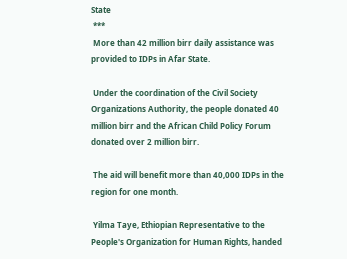State
 ***
 More than 42 million birr daily assistance was provided to IDPs in Afar State.

 Under the coordination of the Civil Society Organizations Authority, the people donated 40 million birr and the African Child Policy Forum donated over 2 million birr.

 The aid will benefit more than 40,000 IDPs in the region for one month.

 Yilma Taye, Ethiopian Representative to the People's Organization for Human Rights, handed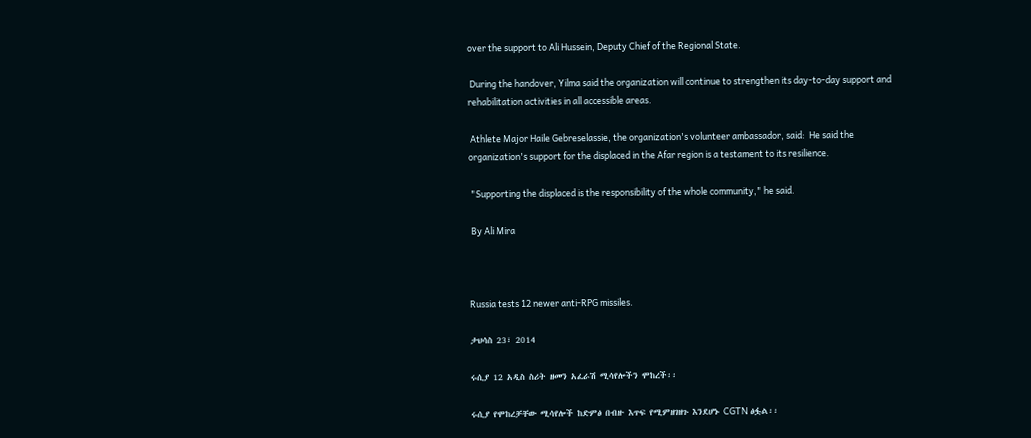over the support to Ali Hussein, Deputy Chief of the Regional State.

 During the handover, Yilma said the organization will continue to strengthen its day-to-day support and rehabilitation activities in all accessible areas.

 Athlete Major Haile Gebreselassie, the organization's volunteer ambassador, said:  He said the organization's support for the displaced in the Afar region is a testament to its resilience.

 "Supporting the displaced is the responsibility of the whole community," he said.

 By Ali Mira



Russia tests 12 newer anti-RPG missiles.

ታህሳስ 23፣ 2014

ሩሲያ 12 አዲስ ስሪት ዘመን አፈራሽ ሚሳየሎችን ሞከረች፡፡

ሩሲያ የሞከረቻቸው ሚሳየሎች ከድምፅ በብዙ እጥፍ የሚምዘገዘጉ እንደሆኑ CGTN ፅፏል፡፡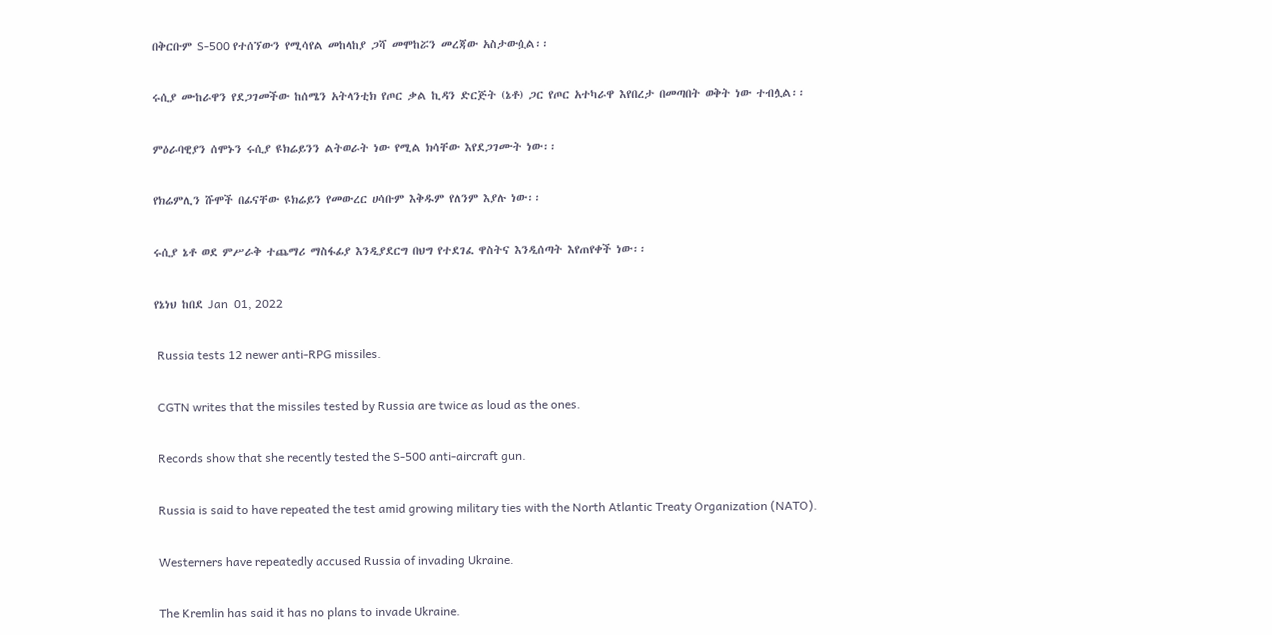በቅርቡም S-500 የተሰኘውን የሚሳየል መከላከያ ጋሻ መሞከሯን መረጃው አስታውሷል፡፡

ሩሲያ ሙከራዋን የደጋገመችው ከሰሜን አትላንቲክ የጦር ቃል ኪዳን ድርጅት (ኔቶ) ጋር የጦር አተካራዋ እየበረታ በመጣበት ወቅት ነው ተብሏል፡፡

ምዕራባዊያን ሰሞኑን ሩሲያ ዩክሬይንን ልትወራት ነው የሚል ክሳቸው እየደጋገሙት ነው፡፡

የክሬምሊን ሹሞች በፊናቸው ዩክሬይን የመውረር ሀሳቡም እቅዱም የለንም እያሉ ነው፡፡

ሩሲያ ኔቶ ወደ ምሥራቅ ተጨማሪ ማስፋፊያ እንዲያደርግ በህግ የተደገፈ ዋስትና እንዲሰጣት እየጠየቀች ነው፡፡

የኔነህ ከበደ Jan  01, 2022

 Russia tests 12 newer anti-RPG missiles.

 CGTN writes that the missiles tested by Russia are twice as loud as the ones.

 Records show that she recently tested the S-500 anti-aircraft gun.

 Russia is said to have repeated the test amid growing military ties with the North Atlantic Treaty Organization (NATO).

 Westerners have repeatedly accused Russia of invading Ukraine.

 The Kremlin has said it has no plans to invade Ukraine.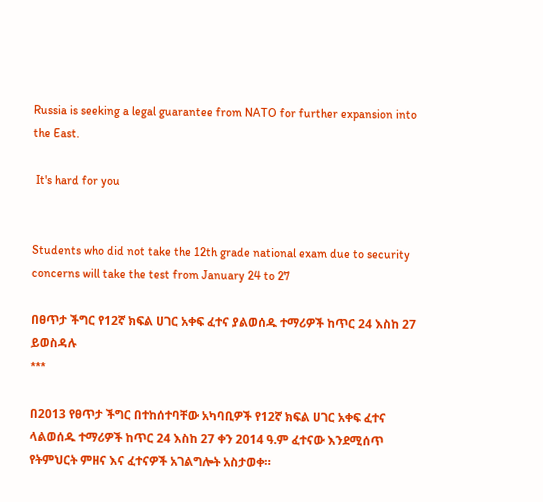Russia is seeking a legal guarantee from NATO for further expansion into the East.

 It's hard for you


Students who did not take the 12th grade national exam due to security concerns will take the test from January 24 to 27

በፀጥታ ችግር የ12ኛ ክፍል ሀገር አቀፍ ፈተና ያልወሰዱ ተማሪዎች ከጥር 24 እስከ 27 ይወስዳሉ
***

በ2013 የፀጥታ ችግር በተከሰተባቸው አካባቢዎች የ12ኛ ክፍል ሀገር አቀፍ ፈተና ላልወሰዱ ተማሪዎች ከጥር 24 እስከ 27 ቀን 2014 ዓ.ም ፈተናው እንደሚሰጥ የትምህርት ምዘና እና ፈተናዎች አገልግሎት አስታወቀ።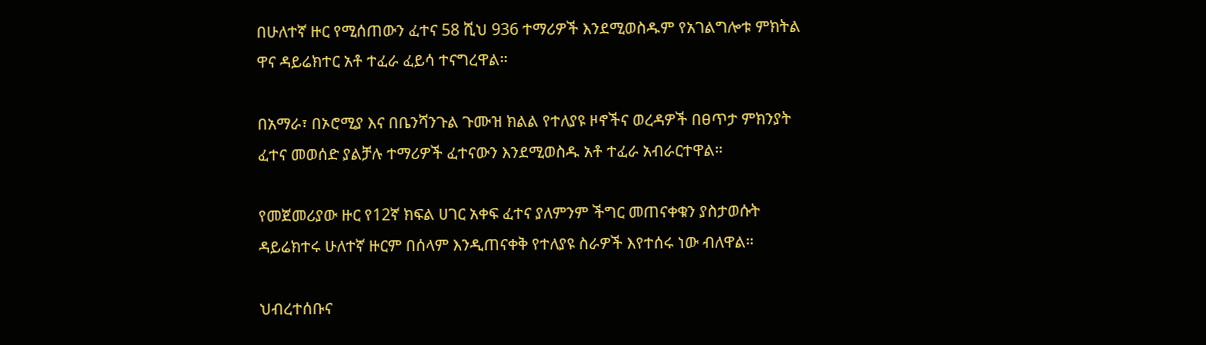በሁለተኛ ዙር የሚሰጠውን ፈተና 58 ሺህ 936 ተማሪዎች እንደሚወስዱም የአገልግሎቱ ምክትል ዋና ዳይሬክተር አቶ ተፈራ ፈይሳ ተናግረዋል።

በአማራ፣ በኦሮሚያ እና በቤንሻንጉል ጉሙዝ ክልል የተለያዩ ዞኖችና ወረዳዎች በፀጥታ ምክንያት ፈተና መወሰድ ያልቻሉ ተማሪዎች ፈተናውን እንደሚወስዱ አቶ ተፈራ አብራርተዋል።

የመጀመሪያው ዙር የ12ኛ ክፍል ሀገር አቀፍ ፈተና ያለምንም ችግር መጠናቀቁን ያስታወሱት ዳይሬክተሩ ሁለተኛ ዙርም በሰላም እንዲጠናቀቅ የተለያዩ ስራዎች እየተሰሩ ነው ብለዋል።

ህብረተሰቡና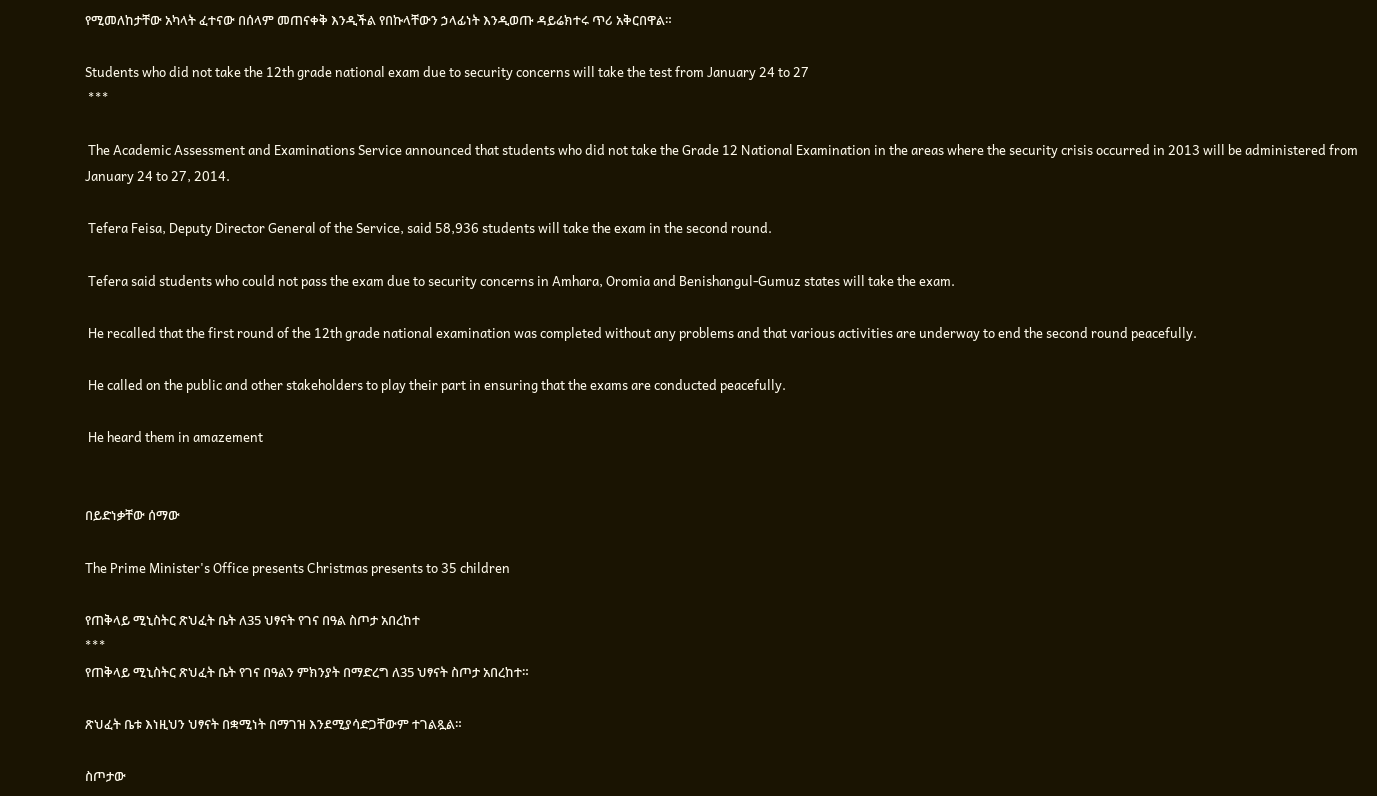የሚመለከታቸው አካላት ፈተናው በሰላም መጠናቀቅ እንዲችል የበኩላቸውን ኃላፊነት እንዲወጡ ዳይሬክተሩ ጥሪ አቅርበዋል።

Students who did not take the 12th grade national exam due to security concerns will take the test from January 24 to 27
 ***

 The Academic Assessment and Examinations Service announced that students who did not take the Grade 12 National Examination in the areas where the security crisis occurred in 2013 will be administered from January 24 to 27, 2014.

 Tefera Feisa, Deputy Director General of the Service, said 58,936 students will take the exam in the second round.

 Tefera said students who could not pass the exam due to security concerns in Amhara, Oromia and Benishangul-Gumuz states will take the exam.

 He recalled that the first round of the 12th grade national examination was completed without any problems and that various activities are underway to end the second round peacefully.

 He called on the public and other stakeholders to play their part in ensuring that the exams are conducted peacefully.

 He heard them in amazement


በይድነቃቸው ሰማው

The Prime Minister's Office presents Christmas presents to 35 children

የጠቅላይ ሚኒስትር ጽህፈት ቤት ለ35 ህፃናት የገና በዓል ስጦታ አበረከተ
***
የጠቅላይ ሚኒስትር ጽህፈት ቤት የገና በዓልን ምክንያት በማድረግ ለ35 ህፃናት ስጦታ አበረከተ።

ጽህፈት ቤቱ እነዚህን ህፃናት በቋሚነት በማገዝ እንደሚያሳድጋቸውም ተገልጿል።

ስጦታው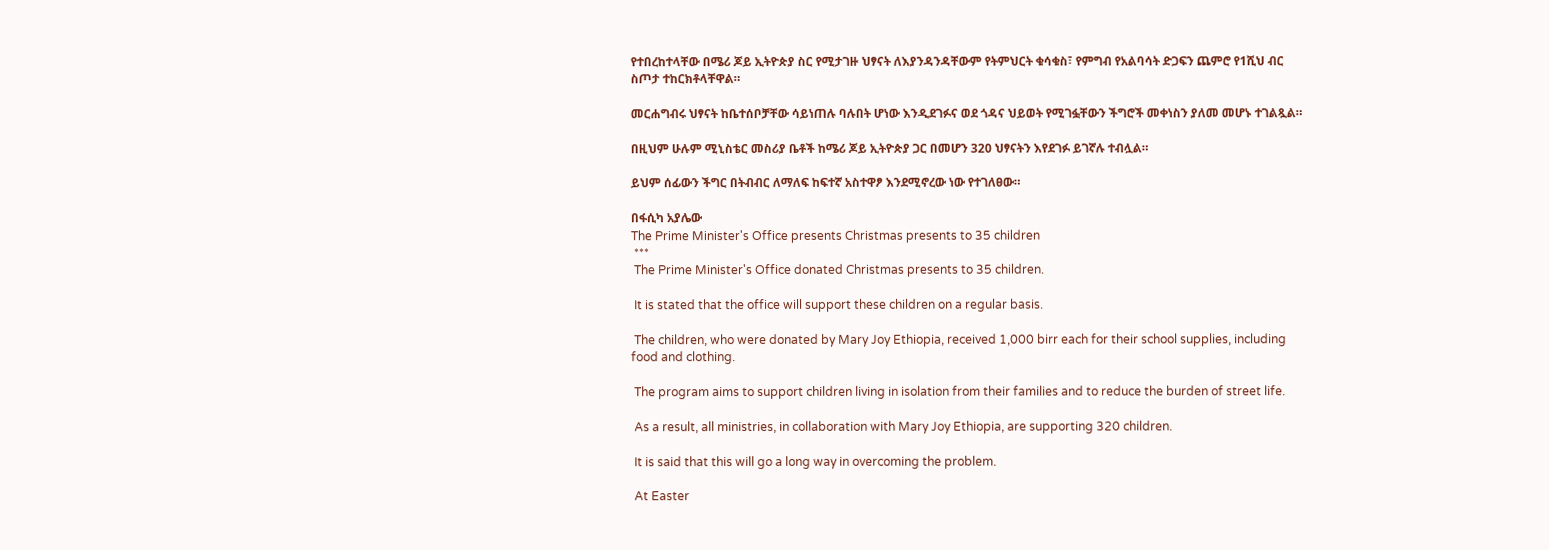የተበረከተላቸው በሜሪ ጆይ ኢትዮጵያ ስር የሚታገዙ ህፃናት ለእያንዳንዳቸውም የትምህርት ቁሳቁስ፣ የምግብ የአልባሳት ድጋፍን ጨምሮ የ1ሺህ ብር ስጦታ ተከርክቶላቸዋል።

መርሐግብሩ ህፃናት ከቤተሰቦቻቸው ሳይነጠሉ ባሉበት ሆነው እንዲደገፉና ወደ ጎዳና ህይወት የሚገፏቸውን ችግሮች መቀነስን ያለመ መሆኑ ተገልጿል።

በዚህም ሁሉም ሚኒስቴር መስሪያ ቤቶች ከሜሪ ጆይ ኢትዮጵያ ጋር በመሆን 320 ህፃናትን እየደገፉ ይገኛሉ ተብሏል።

ይህም ሰፊውን ችግር በትብብር ለማለፍ ከፍተኛ አስተዋፆ እንደሚኖረው ነው የተገለፀው።

በፋሲካ አያሌው
The Prime Minister's Office presents Christmas presents to 35 children
 ***
 The Prime Minister's Office donated Christmas presents to 35 children.

 It is stated that the office will support these children on a regular basis.

 The children, who were donated by Mary Joy Ethiopia, received 1,000 birr each for their school supplies, including food and clothing.

 The program aims to support children living in isolation from their families and to reduce the burden of street life.

 As a result, all ministries, in collaboration with Mary Joy Ethiopia, are supporting 320 children.

 It is said that this will go a long way in overcoming the problem.

 At Easter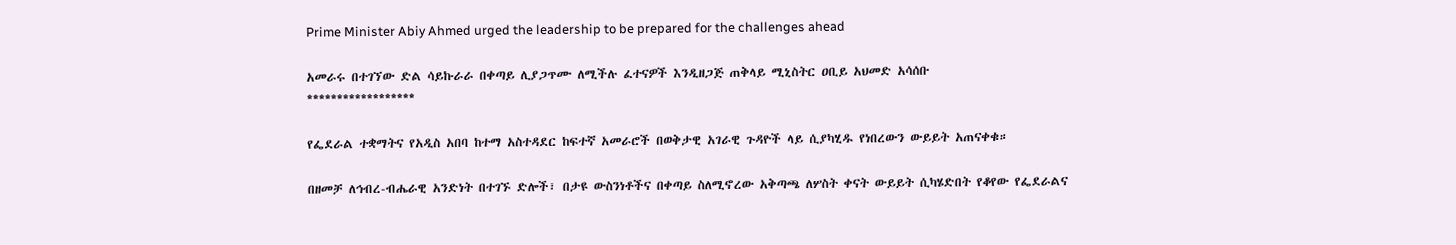Prime Minister Abiy Ahmed urged the leadership to be prepared for the challenges ahead

አመራሩ በተገኘው ድል ሳይኩራራ በቀጣይ ሊያጋጥሙ ለሚችሉ ፈተናዎች እንዲዘጋጅ ጠቅላይ ሚኒስትር ዐቢይ አህመድ አሳሰቡ
******************

የፌደራል ተቋማትና የአዲስ አበባ ከተማ አስተዳደር ከፍተኛ አመራሮች በወቅታዊ አገራዊ ጉዳዮች ላይ ሲያካሂዱ የነበረውን ውይይት አጠናቀቁ።

በዘመቻ ለኅብረ-ብሔራዊ አንድነት በተገኙ ድሎች፣ በታዩ ውስንነቶችና በቀጣይ ስለሚኖረው አቅጣጫ ለሦስት ቀናት ውይይት ሲካሄድበት የቆየው የፌደራልና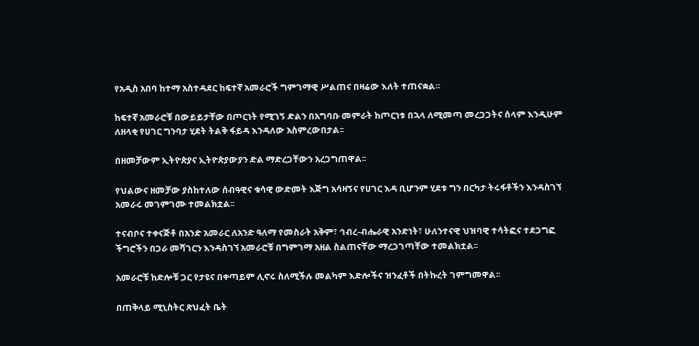የአዲስ አበባ ከተማ አስተዳደር ከፍተኛ አመራሮች ግምገማዊ ሥልጠና በዛሬው እለት ተጠናቋል።

ከፍተኛ አመራሮቹ በውይይታቸው በጦርነት የሚገኝ ድልን በአግባቡ መምራት ከጦርነቱ በኋላ ለሚመጣ መረጋጋትና ሰላም እንዲሁም ለዘላቂ የሀገር ግንባታ ሂደት ትልቅ ፋይዳ እንዳለው አስምረውበታል፡፡

በዘመቻውም ኢትዮጵያና ኢትዮጵያውያን ድል ማድረጋቸውን አረጋግጠዋል፡፡

የህልውና ዘመቻው ያስከተለው ሰብዓዊና ቁሳዊ ውድመት እጅግ አሳዛኝና የሀገር እዳ ቢሆንም ሂደቱ ግን በርካታ ትሩፋቶችን እንዳስገኘ አመራሩ መገምገሙ ተመልክቷል፡፡

ተናብቦና ተቀናጅቶ በአንድ አመራር ለአንድ ዓለማ የመስራት አቅም፣ ኅብረ-ብሔራዊ አንድነት፣ ሁለንተናዊ ህዝባዊ ተሳትፎና ተደጋግፎ ችግሮችን በጋራ መሻገርን እንዳስገኘ አመራሮቹ በግምገማ አዘል ስልጠናቸው ማረጋገጣቸው ተመልክቷል፡፡

አመራሮቹ ከድሎቹ ጋር የታዩና በቀጣይም ሊኖሩ ስለሚችሉ መልካም እድሎችና ዝንፈቶች በትኩረት ገምግመዋል፡፡

በጠቅላይ ሚኒስትር ጽህፈት ቤት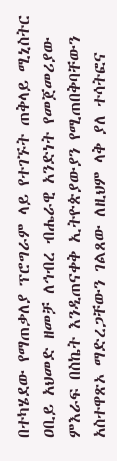በተካሄደው የማጠቃለያ ፕሮግራም ላይ የተገኙት ጠቅላይ ሚኒስትር ዐቢይ አህመድ ዘመቻ ለኅብረ ብሔራዊ አንድነት የመጀመሪያው ምእራፍ በስኬት እንዲጠናቀቅ ኢትዮጵያውያን የሚጠበቅባቸውን አስተዋጽኦ ማድረጋቸውን ገልጸው ለዚህም ላቅ ያለ ተሳትፎና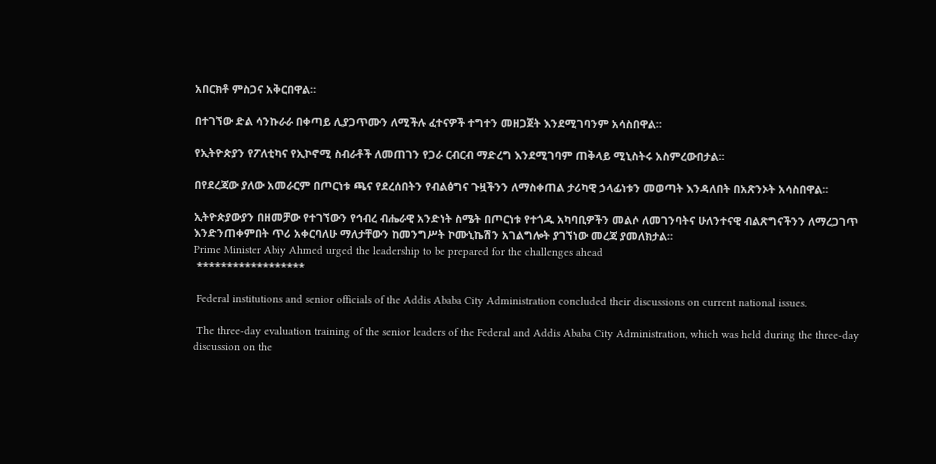አበርክቶ ምስጋና አቅርበዋል።

በተገኘው ድል ሳንኩራራ በቀጣይ ሊያጋጥሙን ለሚችሉ ፈተናዎች ተግተን መዘጋጀት እንደሚገባንም አሳስበዋል።

የኢትዮጵያን የፖለቲካና የኢኮኖሚ ስብራቶች ለመጠገን የጋራ ርብርብ ማድረግ እንደሚገባም ጠቅላይ ሚኒስትሩ አስምረውበታል፡፡

በየደረጃው ያለው አመራርም በጦርነቱ ጫና የደረሰበትን የብልፅግና ጉዟችንን ለማስቀጠል ታሪካዊ ኃላፊነቱን መወጣት እንዳለበት በአጽንኦት አሳስበዋል፡፡

ኢትዮጵያውያን በዘመቻው የተገኘውን የኅብረ ብሔራዊ አንድነት ስሜት በጦርነቱ የተጎዱ አካባቢዎችን መልሶ ለመገንባትና ሁለንተናዊ ብልጽግናችንን ለማረጋገጥ እንድንጠቀምበት ጥሪ አቀርባለሁ ማለታቸውን ከመንግሥት ኮሙኒኬሽን አገልግሎት ያገኘነው መረጃ ያመለክታል።
Prime Minister Abiy Ahmed urged the leadership to be prepared for the challenges ahead
 ******************

 Federal institutions and senior officials of the Addis Ababa City Administration concluded their discussions on current national issues.

 The three-day evaluation training of the senior leaders of the Federal and Addis Ababa City Administration, which was held during the three-day discussion on the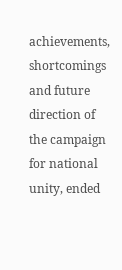achievements, shortcomings and future direction of the campaign for national unity, ended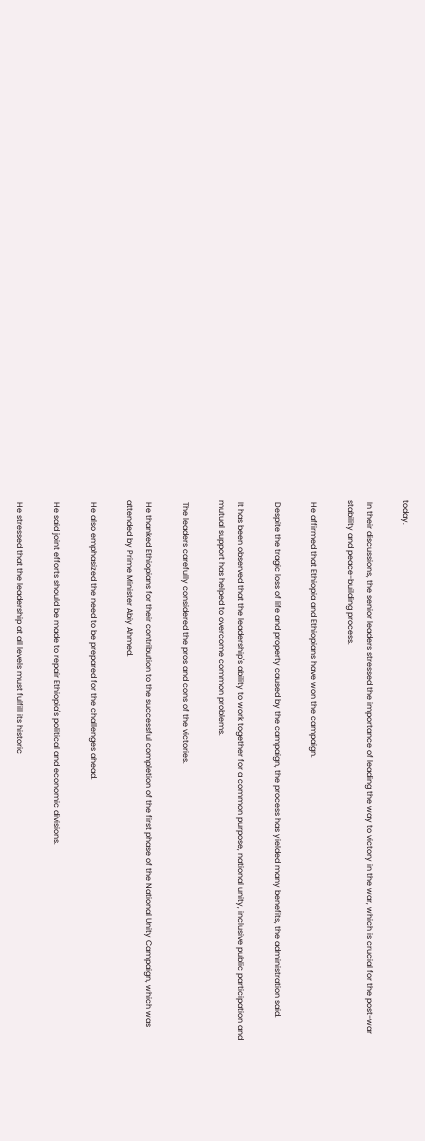today.

 In their discussions, the senior leaders stressed the importance of leading the way to victory in the war, which is crucial for the post-war stability and peace-building process.

 He affirmed that Ethiopia and Ethiopians have won the campaign.

 Despite the tragic loss of life and property caused by the campaign, the process has yielded many benefits, the administration said.

 It has been observed that the leadership's ability to work together for a common purpose, national unity, inclusive public participation and mutual support has helped to overcome common problems.

 The leaders carefully considered the pros and cons of the victories.

 He thanked Ethiopians for their contribution to the successful completion of the first phase of the National Unity Campaign, which was attended by Prime Minister Abiy Ahmed.

 He also emphasized the need to be prepared for the challenges ahead.

 He said joint efforts should be made to repair Ethiopia's political and economic divisions.

 He stressed that the leadership at all levels must fulfill its historic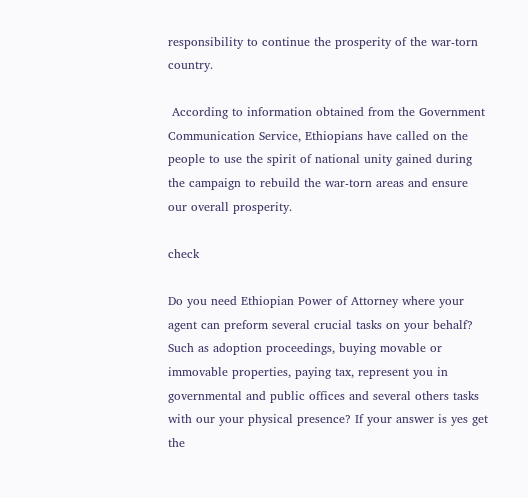responsibility to continue the prosperity of the war-torn country.

 According to information obtained from the Government Communication Service, Ethiopians have called on the people to use the spirit of national unity gained during the campaign to rebuild the war-torn areas and ensure our overall prosperity.

check

Do you need Ethiopian Power of Attorney where your agent can preform several crucial tasks on your behalf? Such as adoption proceedings, buying movable or immovable properties, paying tax, represent you in governmental and public offices and several others tasks with our your physical presence? If your answer is yes get the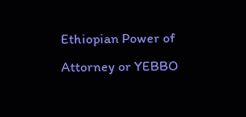Ethiopian Power of Attorney or YEBBO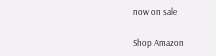now on sale

Shop Amazon